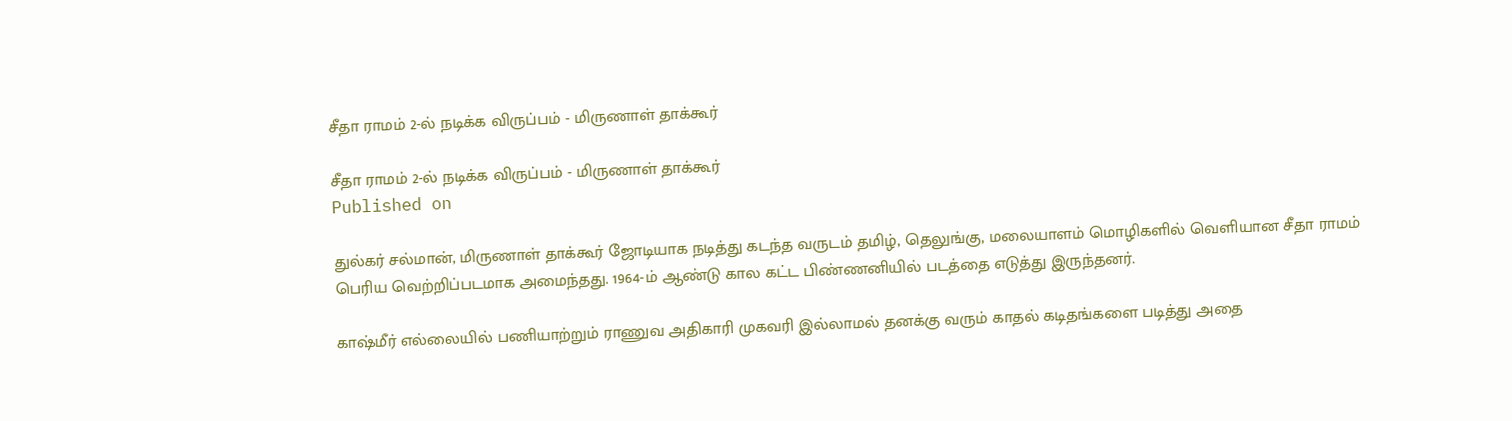சீதா ராமம் 2-ல் நடிக்க விருப்பம் - மிருணாள் தாக்கூர்

சீதா ராமம் 2-ல் நடிக்க விருப்பம் - மிருணாள் தாக்கூர்
Published on

துல்கர் சல்மான், மிருணாள் தாக்கூர் ஜோடியாக நடித்து கடந்த வருடம் தமிழ், தெலுங்கு, மலையாளம் மொழிகளில் வெளியான சீதா ராமம் பெரிய வெற்றிப்படமாக அமைந்தது. 1964-ம் ஆண்டு கால கட்ட பிண்ணனியில் படத்தை எடுத்து இருந்தனர்.

காஷ்மீர் எல்லையில் பணியாற்றும் ராணுவ அதிகாரி முகவரி இல்லாமல் தனக்கு வரும் காதல் கடிதங்களை படித்து அதை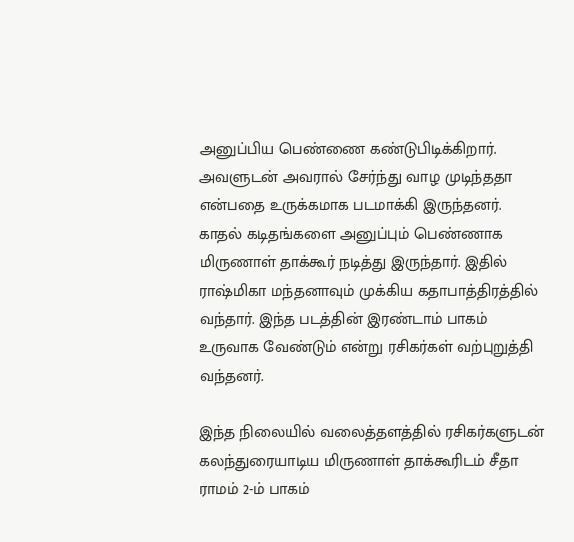அனுப்பிய பெண்ணை கண்டுபிடிக்கிறார். அவளுடன் அவரால் சேர்ந்து வாழ முடிந்ததா என்பதை உருக்கமாக படமாக்கி இருந்தனர். காதல் கடிதங்களை அனுப்பும் பெண்ணாக மிருணாள் தாக்கூர் நடித்து இருந்தார். இதில் ராஷ்மிகா மந்தனாவும் முக்கிய கதாபாத்திரத்தில் வந்தார். இந்த படத்தின் இரண்டாம் பாகம் உருவாக வேண்டும் என்று ரசிகர்கள் வற்புறுத்தி வந்தனர்.

இந்த நிலையில் வலைத்தளத்தில் ரசிகர்களுடன் கலந்துரையாடிய மிருணாள் தாக்கூரிடம் சீதா ராமம் 2-ம் பாகம்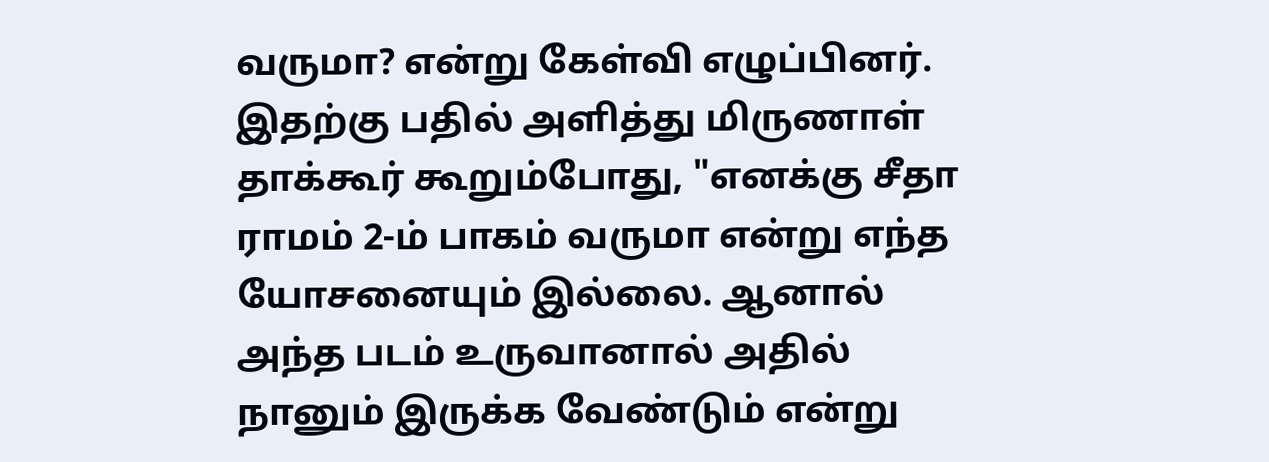வருமா? என்று கேள்வி எழுப்பினர். இதற்கு பதில் அளித்து மிருணாள் தாக்கூர் கூறும்போது, "எனக்கு சீதா ராமம் 2-ம் பாகம் வருமா என்று எந்த யோசனையும் இல்லை. ஆனால் அந்த படம் உருவானால் அதில் நானும் இருக்க வேண்டும் என்று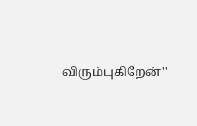விரும்புகிறேன்''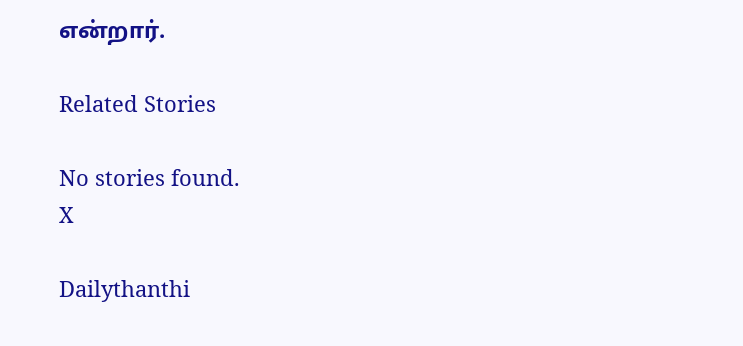என்றார்.

Related Stories

No stories found.
X

Dailythanthi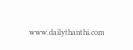www.dailythanthi.com